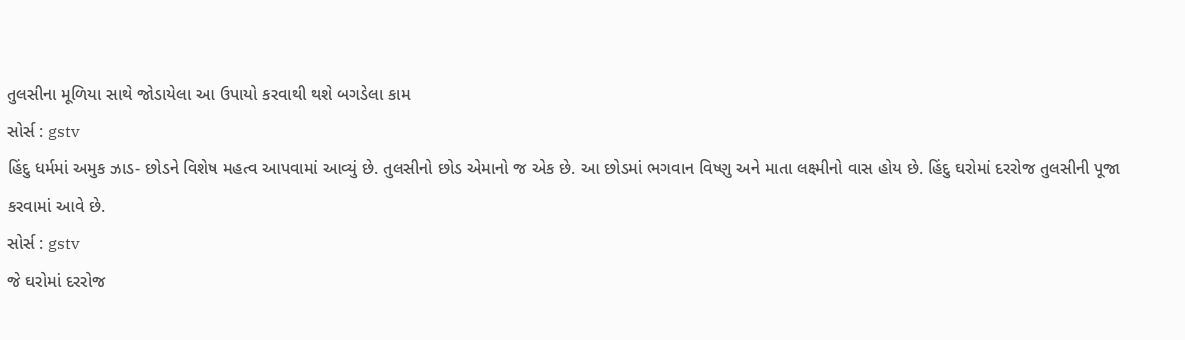તુલસીના મૂળિયા સાથે જોડાયેલા આ ઉપાયો કરવાથી થશે બગડેલા કામ
સોર્સ : gstv
હિંદુ ધર્મમાં અમુક ઝાડ- છોડને વિશેષ મહત્વ આપવામાં આવ્યું છે. તુલસીનો છોડ એમાનો જ એક છે. આ છોડમાં ભગવાન વિષ્ણુ અને માતા લક્ષ્મીનો વાસ હોય છે. હિંદુ ઘરોમાં દરરોજ તુલસીની પૂજા કરવામાં આવે છે.
સોર્સ : gstv
જે ઘરોમાં દરરોજ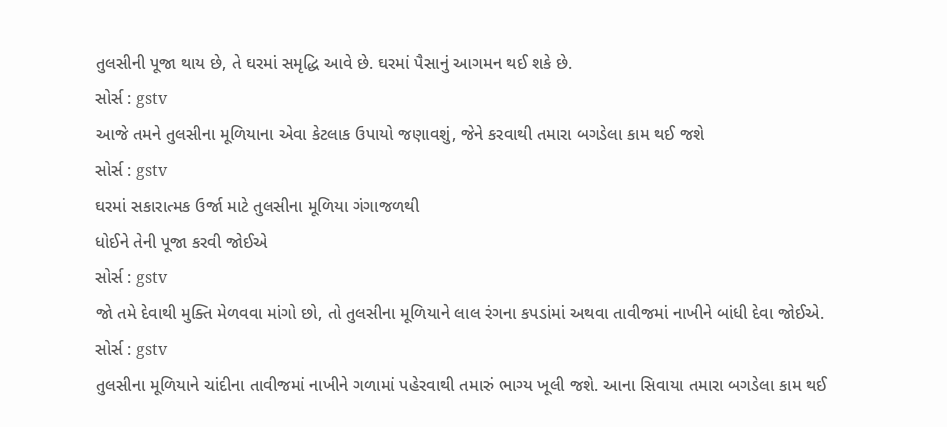તુલસીની પૂજા થાય છે, તે ઘરમાં સમૃદ્ધિ આવે છે. ઘરમાં પૈસાનું આગમન થઈ શકે છે.
સોર્સ : gstv
આજે તમને તુલસીના મૂળિયાના એવા કેટલાક ઉપાયો જણાવશું, જેને કરવાથી તમારા બગડેલા કામ થઈ જશે
સોર્સ : gstv
ઘરમાં સકારાત્મક ઉર્જા માટે તુલસીના મૂળિયા ગંગાજળથી
ધોઈને તેની પૂજા કરવી જોઈએ
સોર્સ : gstv
જો તમે દેવાથી મુક્તિ મેળવવા માંગો છો, તો તુલસીના મૂળિયાને લાલ રંગના કપડાંમાં અથવા તાવીજમાં નાખીને બાંધી દેવા જોઈએ.
સોર્સ : gstv
તુલસીના મૂળિયાને ચાંદીના તાવીજમાં નાખીને ગળામાં પહેરવાથી તમારું ભાગ્ય ખૂલી જશે. આના સિવાયા તમારા બગડેલા કામ થઈ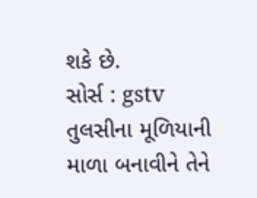શકે છે.
સોર્સ : gstv
તુલસીના મૂળિયાની માળા બનાવીને તેને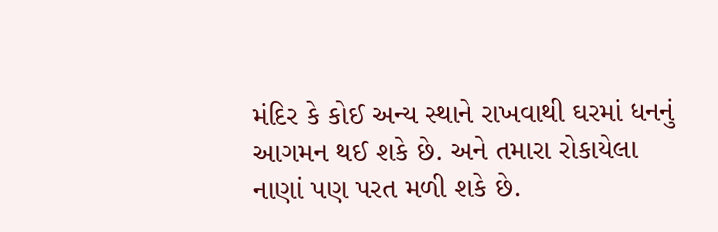મંદિર કે કોઈ અન્ય સ્થાને રાખવાથી ઘરમાં ધનનું આગમન થઈ શકે છે. અને તમારા રોકાયેલા નાણાં પણ પરત મળી શકે છે.